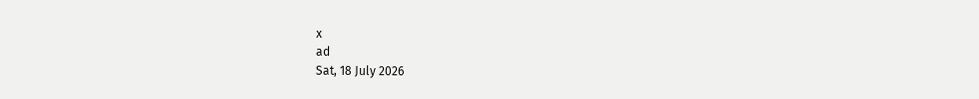x
ad
Sat, 18 July 2026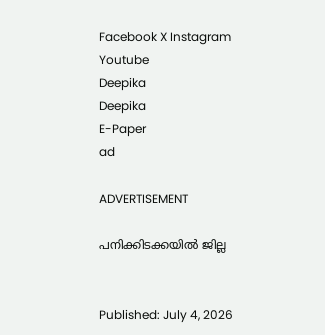Facebook X Instagram Youtube
Deepika
Deepika
E-Paper
ad

ADVERTISEMENT

പനിക്കിടക്കയിൽ ജില്ല


Published: July 4, 2026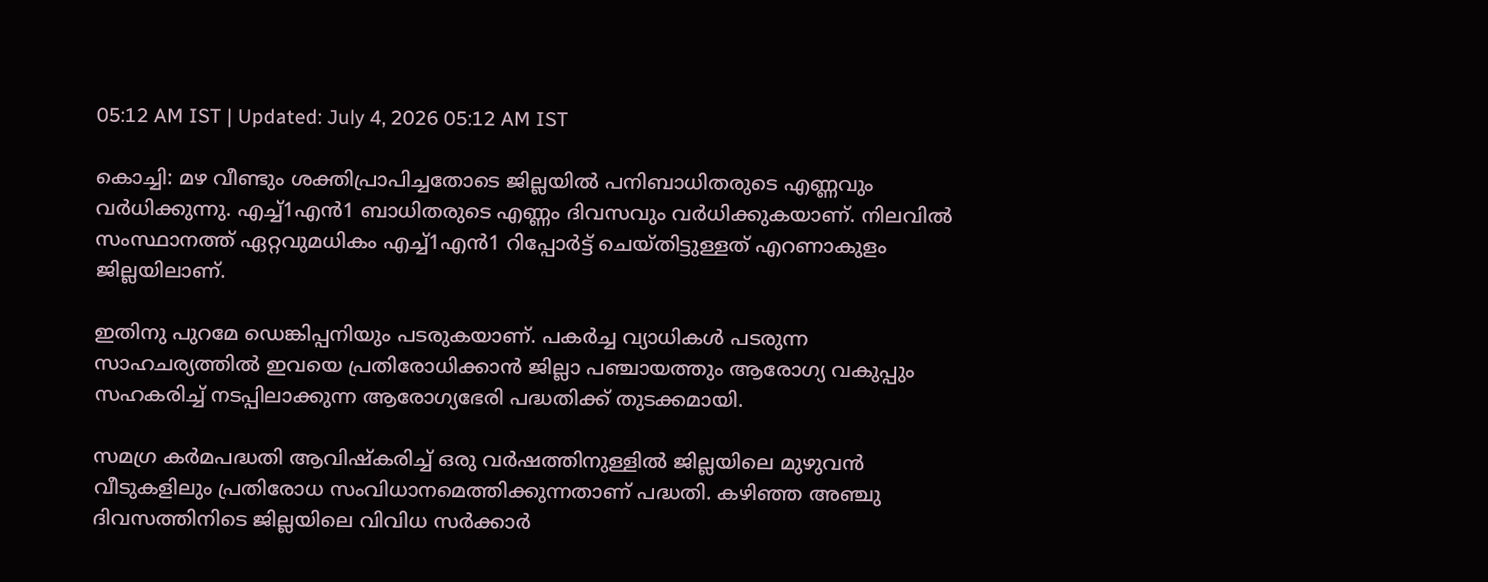05:12 AM IST | Updated: July 4, 2026 05:12 AM IST

കൊച്ചി: മഴ വീണ്ടും ശക്തിപ്രാപിച്ചതോടെ ജില്ലയില്‍ പനിബാധിതരുടെ എണ്ണവും വര്‍ധിക്കുന്നു. എച്ച്1എന്‍1 ബാധിതരുടെ എണ്ണം ദിവസവും വര്‍ധിക്കുകയാണ്. നിലവില്‍ സംസ്ഥാനത്ത് ഏറ്റവുമധികം എച്ച്1എന്‍1 റിപ്പോര്‍ട്ട് ചെയ്തിട്ടുള്ളത് എറണാകുളം ജില്ലയിലാണ്.

ഇതിനു പുറമേ ഡെങ്കിപ്പനിയും പടരുകയാണ്. പകര്‍ച്ച വ്യാധികള്‍ പടരുന്ന സാഹചര്യത്തില്‍ ഇവയെ പ്രതിരോധിക്കാന്‍ ജില്ലാ പഞ്ചായത്തും ആരോഗ്യ വകുപ്പും സഹകരിച്ച് നടപ്പിലാക്കുന്ന ആരോഗ്യഭേരി പദ്ധതിക്ക് തുടക്കമായി.

സമഗ്ര കര്‍മപദ്ധതി ആവിഷ്‌കരിച്ച് ഒരു വര്‍ഷത്തിനുള്ളില്‍ ജില്ലയിലെ മുഴുവന്‍ വീടുകളിലും പ്രതിരോധ സംവിധാനമെത്തിക്കുന്നതാണ് പദ്ധതി. കഴിഞ്ഞ അഞ്ചു ദിവസത്തിനിടെ ജില്ലയിലെ വിവിധ സര്‍ക്കാര്‍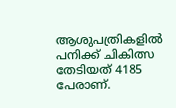ആശുപത്രികളില്‍ പനിക്ക് ചികിത്സ തേടിയത് 4185 പേരാണ്.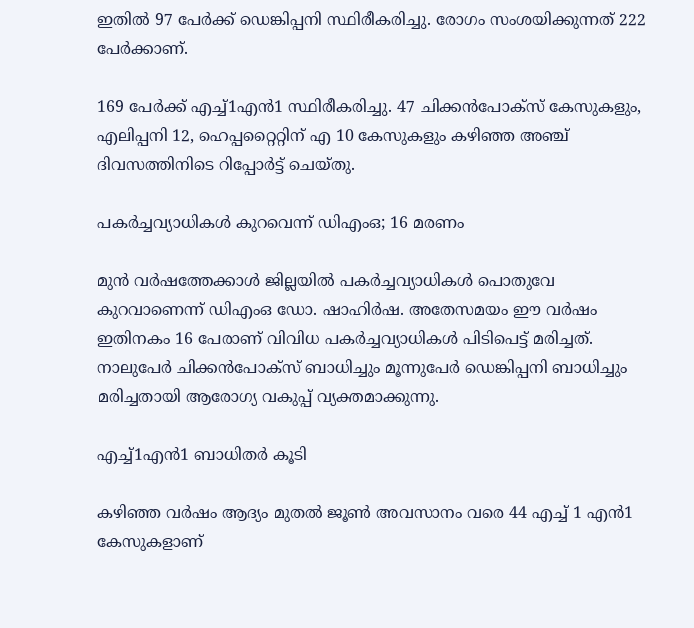ഇതില്‍ 97 പേര്‍ക്ക് ഡെങ്കിപ്പനി സ്ഥിരീകരിച്ചു. രോഗം സംശയിക്കുന്നത് 222 പേര്‍ക്കാണ്.

169 പേര്‍ക്ക് എച്ച്1എന്‍1 സ്ഥിരീകരിച്ചു. 47 ചിക്കന്‍പോക്‌സ് കേസുകളും, എലിപ്പനി 12, ഹെപ്പറ്റൈറ്റിന് എ 10 കേസുകളും കഴിഞ്ഞ അഞ്ച് ദിവസത്തിനിടെ റിപ്പോര്‍ട്ട് ചെയ്തു.

പകര്‍ച്ചവ്യാധികള്‍ കുറവെന്ന് ഡിഎംഒ; 16 മരണം

മുന്‍ വര്‍ഷത്തേക്കാള്‍ ജില്ലയില്‍ പകര്‍ച്ചവ്യാധികള്‍ പൊതുവേ കുറവാണെന്ന് ഡിഎംഒ ഡോ. ഷാഹിര്‍ഷ. അതേസമയം ഈ വര്‍ഷം ഇതിനകം 16 പേരാണ് വിവിധ പകര്‍ച്ചവ്യാധികള്‍ പിടിപെട്ട് മരിച്ചത്. നാലുപേര്‍ ചിക്കന്‍പോക്‌സ് ബാധിച്ചും മൂന്നുപേര്‍ ഡെങ്കിപ്പനി ബാധിച്ചും മരിച്ചതായി ആരോഗ്യ വകുപ്പ് വ്യക്തമാക്കുന്നു.

എച്ച്1എന്‍1 ബാധിതർ കൂടി

കഴിഞ്ഞ വര്‍ഷം ആദ്യം മുതല്‍ ജൂണ്‍ അവസാനം വരെ 44 എച്ച് 1 എന്‍1 കേസുകളാണ്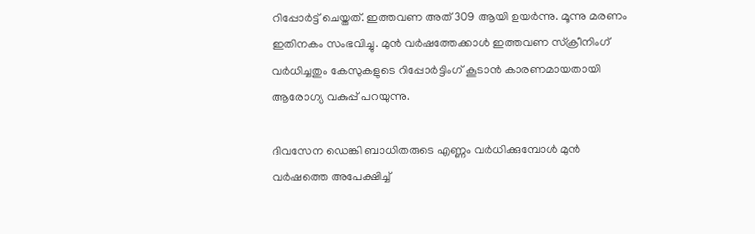റിപ്പോര്‍ട്ട് ചെയ്തത്. ഇത്തവണ അത് 309 ആയി ഉയര്‍ന്നു. മൂന്നു മരണം ഇതിനകം സംഭവിച്ചു. മുന്‍ വര്‍ഷത്തേക്കാള്‍ ഇത്തവണ സ്‌ക്രീനിംഗ് വര്‍ധിച്ചതും കേസുകളുടെ റിപ്പോര്‍ട്ടിംഗ് കൂടാന്‍ കാരണമായതായി ആരോഗ്യ വകുപ്പ് പറയുന്നു.

ദിവസേന ഡെങ്കി ബാധിതരുടെ എണ്ണം വര്‍ധിക്കുമ്പോള്‍ മുന്‍ വര്‍ഷത്തെ അപേക്ഷിച്ച്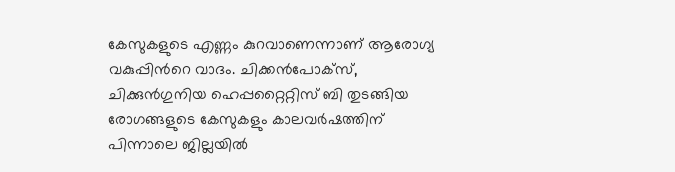കേസുകളുടെ എണ്ണം കുറവാണെന്നാണ് ആരോഗ്യ വകുപ്പിന്‍റെ വാദം. ചിക്കന്‍പോക്‌സ്, ചിക്കുന്‍ഗുനിയ ഹെപ്പറ്റൈറ്റിസ് ബി തുടങ്ങിയ രോഗങ്ങളുടെ കേസുകളും കാലവര്‍ഷത്തിന് പിന്നാലെ ജില്ലയില്‍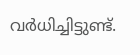വര്‍ധിച്ചിട്ടുണ്ട്.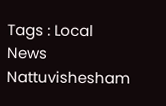Tags : Local News Nattuvishesham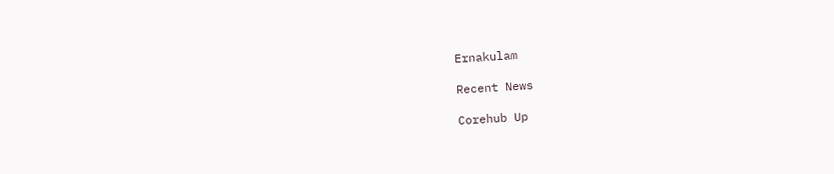Ernakulam

Recent News

Corehub Up